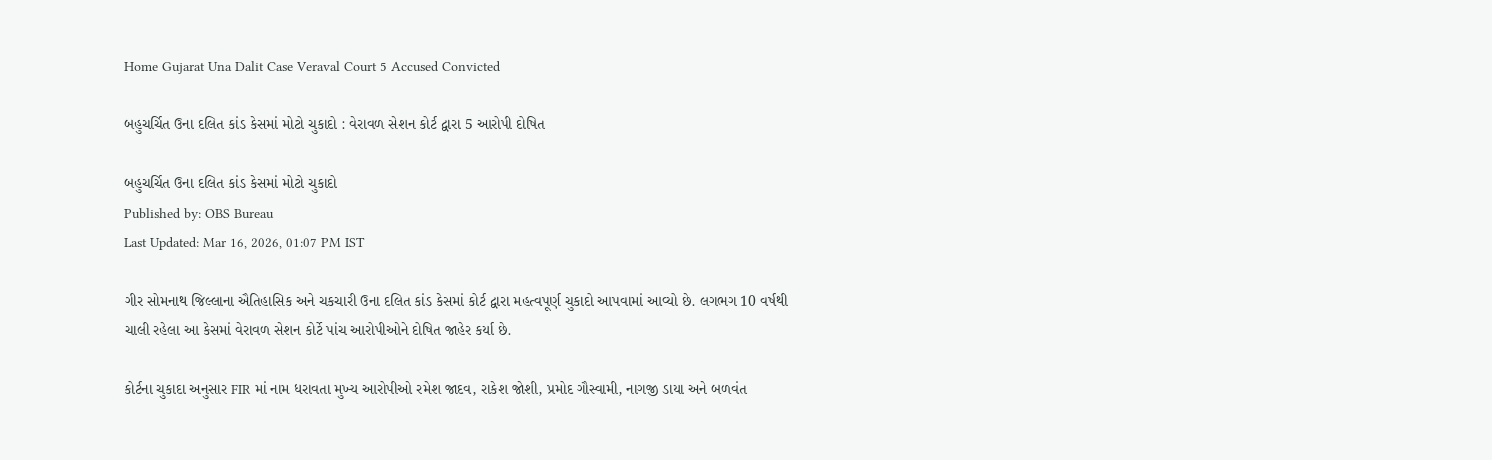Home Gujarat Una Dalit Case Veraval Court 5 Accused Convicted

બહુચર્ચિત ઉના દલિત કાંડ કેસમાં મોટો ચુકાદો : વેરાવળ સેશન કોર્ટ દ્વારા 5 આરોપી દોષિત

બહુચર્ચિત ઉના દલિત કાંડ કેસમાં મોટો ચુકાદો
Published by: OBS Bureau
Last Updated: Mar 16, 2026, 01:07 PM IST

ગીર સોમનાથ જિલ્લાના ઐતિહાસિક અને ચકચારી ઉના દલિત કાંડ કેસમાં કોર્ટ દ્વારા મહત્વપૂર્ણ ચુકાદો આપવામાં આવ્યો છે. લગભગ 10 વર્ષથી ચાલી રહેલા આ કેસમાં વેરાવળ સેશન કોર્ટે પાંચ આરોપીઓને દોષિત જાહેર કર્યા છે.

કોર્ટના ચુકાદા અનુસાર FIR માં નામ ધરાવતા મુખ્ય આરોપીઓ રમેશ જાદવ, રાકેશ જોશી, પ્રમોદ ગૌસ્વામી, નાગજી ડાયા અને બળવંત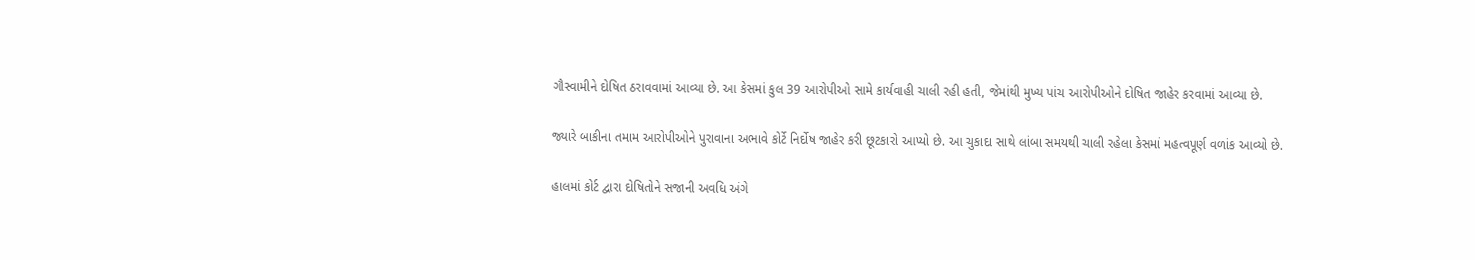ગૌસ્વામીને દોષિત ઠરાવવામાં આવ્યા છે. આ કેસમાં કુલ 39 આરોપીઓ સામે કાર્યવાહી ચાલી રહી હતી, જેમાંથી મુખ્ય પાંચ આરોપીઓને દોષિત જાહેર કરવામાં આવ્યા છે.

જ્યારે બાકીના તમામ આરોપીઓને પુરાવાના અભાવે કોર્ટે નિર્દોષ જાહેર કરી છૂટકારો આપ્યો છે. આ ચુકાદા સાથે લાંબા સમયથી ચાલી રહેલા કેસમાં મહત્વપૂર્ણ વળાંક આવ્યો છે.

હાલમાં કોર્ટ દ્વારા દોષિતોને સજાની અવધિ અંગે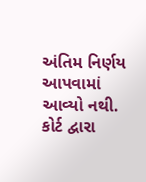અંતિમ નિર્ણય આપવામાં આવ્યો નથી. કોર્ટ દ્વારા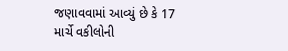જણાવવામાં આવ્યું છે કે 17 માર્ચે વકીલોની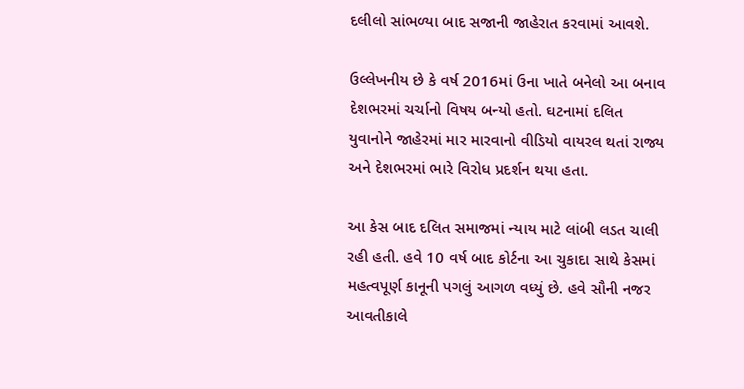દલીલો સાંભળ્યા બાદ સજાની જાહેરાત કરવામાં આવશે.

ઉલ્લેખનીય છે કે વર્ષ 2016માં ઉના ખાતે બનેલો આ બનાવ દેશભરમાં ચર્ચાનો વિષય બન્યો હતો. ઘટનામાં દલિત યુવાનોને જાહેરમાં માર મારવાનો વીડિયો વાયરલ થતાં રાજ્ય અને દેશભરમાં ભારે વિરોધ પ્રદર્શન થયા હતા.

આ કેસ બાદ દલિત સમાજમાં ન્યાય માટે લાંબી લડત ચાલી રહી હતી. હવે 10 વર્ષ બાદ કોર્ટના આ ચુકાદા સાથે કેસમાં મહત્વપૂર્ણ કાનૂની પગલું આગળ વધ્યું છે. હવે સૌની નજર આવતીકાલે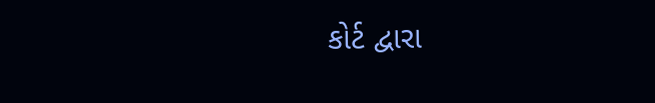કોર્ટ દ્વારા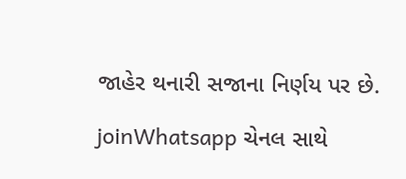જાહેર થનારી સજાના નિર્ણય પર છે.

joinWhatsapp ચેનલ સાથે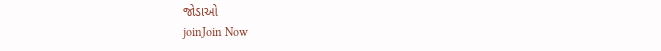જોડાઓ
joinJoin Now